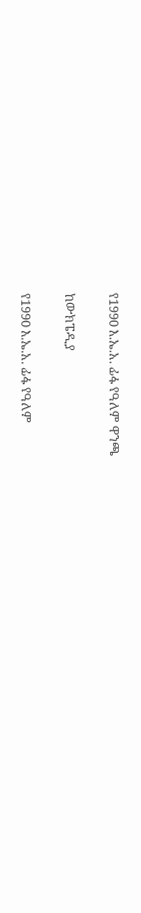የ1990 እ.ኤ.አ. ፊፋ የዓለም ዋንጫ

ከውክፔዲያ

የ1990 እ.ኤ.አ. ፊፋ የዓለም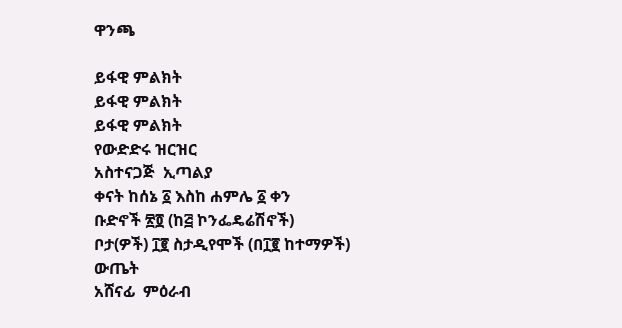ዋንጫ

ይፋዊ ምልክት
ይፋዊ ምልክት
ይፋዊ ምልክት
የውድድሩ ዝርዝር
አስተናጋጅ  ኢጣልያ
ቀናት ከሰኔ ፩ እስከ ሐምሌ ፩ ቀን
ቡድኖች ፳፬ (ከ፭ ኮንፌዴሬሽኖች)
ቦታ(ዎች) ፲፪ ስታዲየሞች (በ፲፪ ከተማዎች)
ውጤት
አሸናፊ  ምዕራብ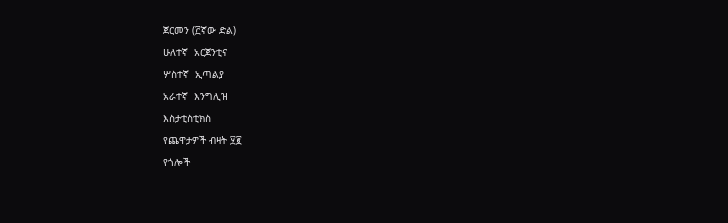ጀርመን (፫ኛው ድል)
ሁለተኛ  አርጀንቲና
ሦስተኛ  ኢጣልያ
አራተኛ  እንግሊዝ
እስታቲስቲክስ
የጨዋታዎች ብዛት ፶፪
የጎሎች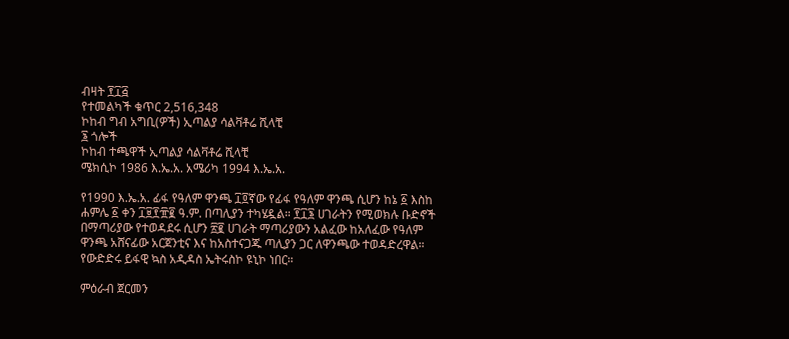ብዛት ፻፲፭
የተመልካች ቁጥር 2,516,348
ኮከብ ግብ አግቢ(ዎች) ኢጣልያ ሳልቫቶሬ ሺላቺ
፮ ጎሎች
ኮከብ ተጫዋች ኢጣልያ ሳልቫቶሬ ሺላቺ
ሜክሲኮ 1986 እ.ኤ.አ. አሜሪካ 1994 እ.ኤ.አ.

የ1990 እ.ኤ.አ. ፊፋ የዓለም ዋንጫ ፲፬ኛው የፊፋ የዓለም ዋንጫ ሲሆን ከኔ ፩ እስከ ሐምሌ ፩ ቀን ፲፱፻፹፪ ዓ.ም. በጣሊያን ተካሄዷል። ፻፲፮ ሀገራትን የሚወክሉ ቡድኖች በማጣሪያው የተወዳደሩ ሲሆን ፳፪ ሀገራት ማጣሪያውን አልፈው ከአለፈው የዓለም ዋንጫ አሸናፊው አርጀንቲና እና ከአስተናጋጁ ጣሊያን ጋር ለዋንጫው ተወዳድረዋል። የውድድሩ ይፋዊ ኳስ አዲዳስ ኤትሩስኮ ዩኒኮ ነበር።

ምዕራብ ጀርመን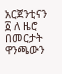አርጀንቲናን ፩ ለ ዜሮ በመርታት ዋንጫውን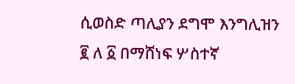ሲወስድ ጣሊያን ደግሞ እንግሊዝን ፪ ለ ፩ በማሸነፍ ሦስተኛ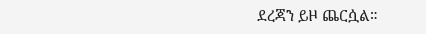ደረጃን ይዞ ጨርሷል።